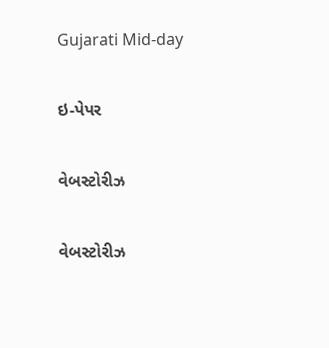Gujarati Mid-day

ઇ-પેપર

વેબસ્ટોરીઝ

વેબસ્ટોરીઝ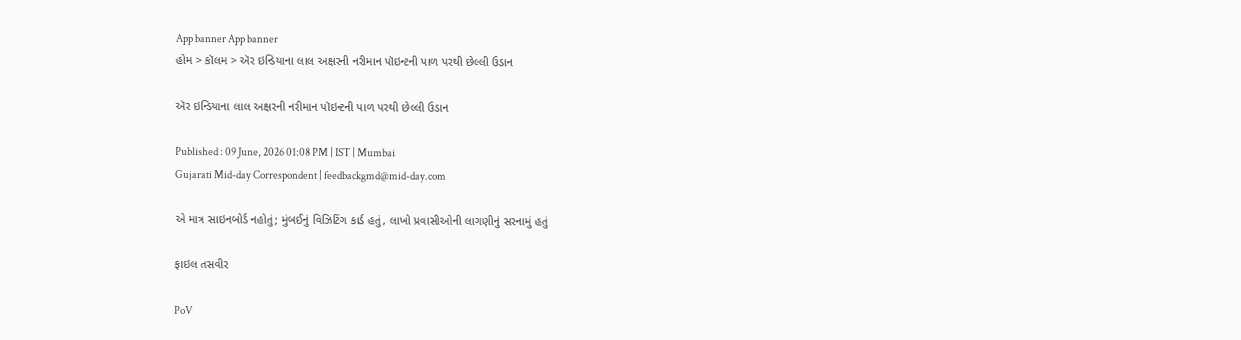App banner App banner
હોમ > કૉલમ > ઍર ઇન્ડિયાના લાલ અક્ષરની નરીમાન પૉઇન્ટની પાળ પરથી છેલ્લી ઉડાન

ઍર ઇન્ડિયાના લાલ અક્ષરની નરીમાન પૉઇન્ટની પાળ પરથી છેલ્લી ઉડાન

Published : 09 June, 2026 01:08 PM | IST | Mumbai
Gujarati Mid-day Correspondent | feedbackgmd@mid-day.com

એ માત્ર સાઇનબોર્ડ નહોતું; મુંબઈનું વિઝિટિંગ કાર્ડ હતું, લાખો પ્રવાસીઓની લાગણીનું સરનામું હતું

ફાઇલ તસવીર

PoV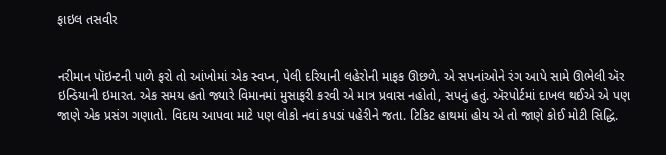ફાઇલ તસવીર


નરીમાન પૉઇન્ટની પાળે ફરો તો આંખોમાં એક સ્વપ્ન, પેલી દરિયાની લહેરોની માફક ઊછળે. એ સપનાંઓને રંગ આપે સામે ઊભેલી ઍર ઇન્ડિયાની ઇમારત. એક સમય હતો જ્યારે વિમાનમાં મુસાફરી કરવી એ માત્ર પ્રવાસ નહોતો, સપનું હતું. ઍરપોર્ટમાં દાખલ થઈએ એ પણ જાણે એક પ્રસંગ ગણાતો. વિદાય આપવા માટે પણ લોકો નવાં કપડાં પહેરીને જતા. ટિકિટ હાથમાં હોય એ તો જાણે કોઈ મોટી સિદ્ધિ.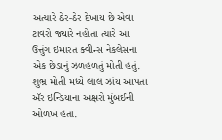અત્યારે ઠેર-ઠેર દેખાય છે એવા ટાવરો જ્યારે નહોતા ત્યારે આ ઉત્તુંગ ઇમારત ક્વીન્સ નેકલેસના એક છેડાનું ઝળહળતું મોતી હતું. શુભ્ર મોતી મધ્યે લાલ ઝાંય આપતા ઍર ઇન્ડિયાના અક્ષરો મુંબઈની ઓળખ હતા.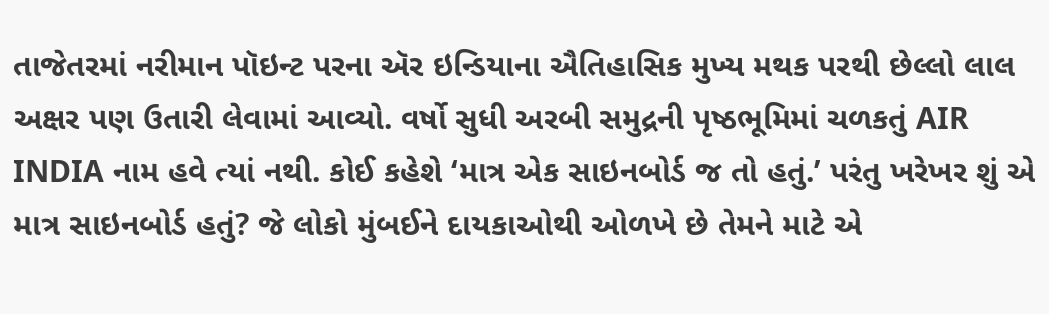તાજેતરમાં નરીમાન પૉઇન્ટ પરના ઍર ઇન્ડિયાના ઐતિહાસિક મુખ્ય મથક પરથી છેલ્લો લાલ અક્ષર પણ ઉતારી લેવામાં આવ્યો. વર્ષો સુધી અરબી સમુદ્રની પૃષ્ઠભૂમિમાં ચળકતું AIR INDIA નામ હવે ત્યાં નથી. કોઈ કહેશે ‘માત્ર એક સાઇનબોર્ડ જ તો હતું.’ પરંતુ ખરેખર શું એ માત્ર સાઇનબોર્ડ હતું? જે લોકો મુંબઈને દાયકાઓથી ઓળખે છે તેમને માટે એ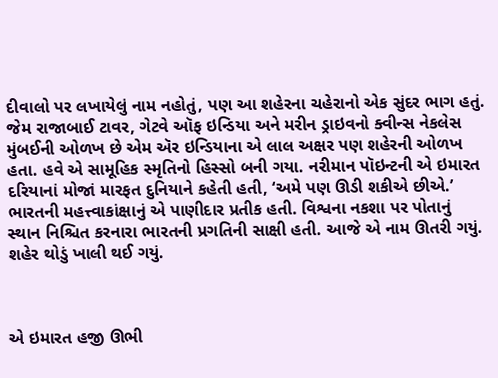દીવાલો પર લખાયેલું નામ નહોતું, પણ આ શહેરના ચહેરાનો એક સુંદર ભાગ હતું. જેમ રાજાબાઈ ટાવર, ગેટવે ઑફ ઇન્ડિયા અને મરીન ડ્રાઇવનો ક્વીન્સ નેકલેસ મુંબઈની ઓળખ છે એમ ઍર ઇન્ડિયાના એ લાલ અક્ષર પણ શહેરની ઓળખ હતા. હવે એ સામૂહિક સ્મૃતિનો હિસ્સો બની ગયા. નરીમાન પૉઇન્ટની એ ઇમારત દરિયાનાં મોજાં મારફત દુનિયાને કહેતી હતી, ‘અમે પણ ઊડી શકીએ છીએ.’ ભારતની મહત્ત્વાકાંક્ષાનું એ પાણીદાર પ્રતીક હતી. વિશ્વના નકશા પર પોતાનું સ્થાન નિશ્ચિત કરનારા ભારતની પ્રગતિની સાક્ષી હતી. આજે એ નામ ઊતરી ગયું. શહેર થોડું ખાલી થઈ ગયું.



એ ઇમારત હજી ઊભી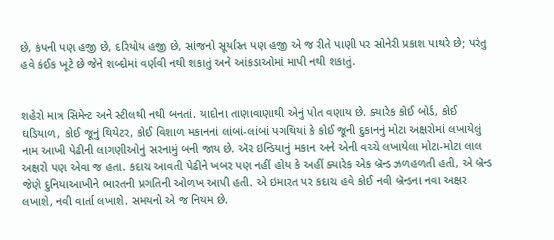છે, કંપની પણ હજી છે, દરિયોય હજી છે, સાંજનો સૂર્યાસ્ત પણ હજી એ જ રીતે પાણી પર સોનેરી પ્રકાશ પાથરે છે; પરંતુ હવે કંઈક ખૂટે છે જેને શબ્દોમાં વર્ણવી નથી શકાતું અને આંકડાઓમાં માપી નથી શકાતું.


શહેરો માત્ર સિમેન્ટ અને સ્ટીલથી નથી બનતાં. યાદોના તાણાવાણાથી એનું પોત વણાય છે. ક્યારેક કોઈ બોર્ડ, કોઈ ઘડિયાળ, કોઈ જૂનું થિયેટર, કોઈ વિશાળ મકાનનાં લાંબાં-લાંબાં પગથિયાં કે કોઈ જૂની દુકાનનું મોટા અક્ષરોમાં લખાયેલું નામ આખી પેઢીની લાગણીઓનું સરનામું બની જાય છે. ઍર ઇન્ડિયાનું મકાન અને એની વચ્ચે લખાયેલા મોટા-મોટા લાલ અક્ષરો પણ એવા જ હતા. કદાચ આવતી પેઢીને ખબર પણ નહીં હોય કે અહીં ક્યારેક એક બ્રૅન્ડ ઝળહળતી હતી, એ બ્રૅન્ડ જેણે દુનિયાઆખીને ભારતની પ્રગતિની ઓળખ આપી હતી. એ ઇમારત પર કદાચ હવે કોઈ નવી બ્રૅન્ડના નવા અક્ષર લખાશે, નવી વાર્તા લખાશે. સમયનો એ જ નિયમ છે.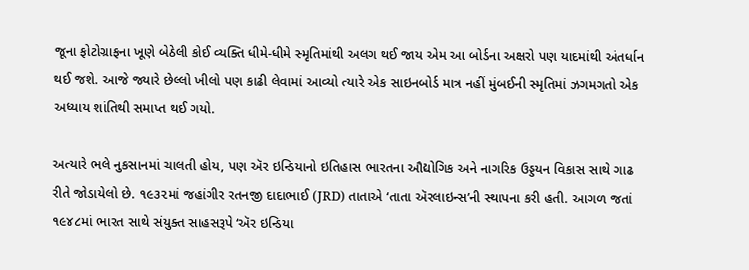જૂના ફોટોગ્રાફના ખૂણે બેઠેલી કોઈ વ્યક્તિ ધીમે-ધીમે સ્મૃતિમાંથી અલગ થઈ જાય એમ આ બોર્ડના અક્ષરો પણ યાદમાંથી અંતર્ધાન થઈ જશે. આજે જ્યારે છેલ્લો ખીલો પણ કાઢી લેવામાં આવ્યો ત્યારે એક સાઇનબોર્ડ માત્ર નહીં મુંબઈની સ્મૃતિમાં ઝગમગતો એક અધ્યાય શાંતિથી સમાપ્ત થઈ ગયો.

અત્યારે ભલે નુકસાનમાં ચાલતી હોય, પણ ઍર ઇન્ડિયાનો ઇતિહાસ ભારતના ઔદ્યોગિક અને નાગરિક ઉડ્ડયન વિકાસ સાથે ગાઢ રીતે જોડાયેલો છે. ૧૯૩૨માં જહાંગીર રતનજી દાદાભાઈ (JRD) તાતાએ ‘તાતા ઍરલાઇન્સ’ની સ્થાપના કરી હતી. આગળ જતાં ૧૯૪૮માં ભારત સાથે સંયુક્ત સાહસરૂપે ‘ઍર ઇન્ડિયા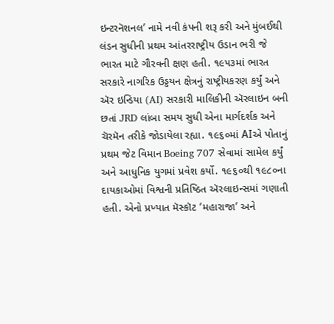ઇન્ટરનૅશનલ’ નામે નવી કંપની શરૂ કરી અને મુંબઈથી લંડન સુધીની પ્રથમ આંતરરાષ્ટ્રીય ઉડાન ભરી જે ભારત માટે ગૌરવની ક્ષણ હતી. ૧૯૫૩માં ભારત સરકારે નાગરિક ઉડ્ડયન ક્ષેત્રનું રાષ્ટ્રીયકરણ કર્યું અને ઍર ઇન્ડિયા (AI) સરકારી માલિકીની ઍરલાઇન બની છતાં JRD લાંબા સમય સુધી એના માર્ગદર્શક અને ચૅરમૅન તરીકે જોડાયેલા રહ્યા. ૧૯૬૦માં AIએ પોતાનું પ્રથમ જેટ વિમાન Boeing 707 સેવામાં સામેલ કર્યું અને આધુનિક યુગમાં પ્રવેશ કર્યો. ૧૯૬૦થી ૧૯૮૦ના દાયકાઓમાં વિશ્વની પ્રતિષ્ઠિત ઍરલાઇન્સમાં ગણાતી હતી. એનો પ્રખ્યાત મૅસ્કૉટ ‘મહારાજા’ અને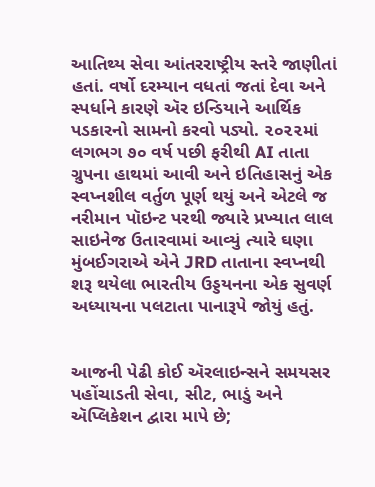આતિથ્ય સેવા આંતરરાષ્ટ્રીય સ્તરે જાણીતાં હતાં. વર્ષો દરમ્યાન વધતાં જતાં દેવા અને સ્પર્ધાને કારણે ઍર ઇન્ડિયાને આર્થિક પડકારનો સામનો કરવો પડ્યો. ૨૦૨૨માં લગભગ ૭૦ વર્ષ પછી ફરીથી AI તાતા ગ્રુપના હાથમાં આવી અને ઇતિહાસનું એક સ્વપ્નશીલ વર્તુળ પૂર્ણ થયું અને એટલે જ નરીમાન પૉઇન્ટ પરથી જ્યારે પ્રખ્યાત લાલ સાઇનેજ ઉતારવામાં આવ્યું ત્યારે ઘણા મુંબઈગરાએ એને JRD તાતાના સ્વપ્નથી શરૂ થયેલા ભારતીય ઉડ્ડયનના એક સુવર્ણ અધ્યાયના પલટાતા પાનારૂપે જોયું હતું.


આજની પેઢી કોઈ ઍરલાઇન્સને સમયસર પહોંચાડતી સેવા, સીટ, ભાડું અને ઍપ્લિકેશન દ્વારા માપે છે;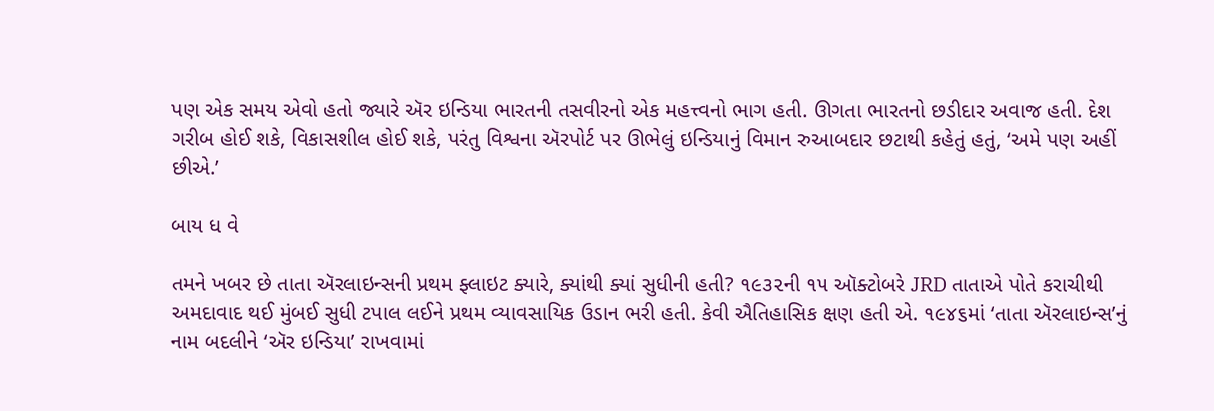પણ એક સમય એવો હતો જ્યારે ઍર ઇન્ડિયા ભારતની તસવીરનો એક મહત્ત્વનો ભાગ હતી. ઊગતા ભારતનો છડીદાર અવાજ હતી. દેશ ગરીબ હોઈ શકે, વિકાસશીલ હોઈ શકે, પરંતુ વિશ્વના ઍરપોર્ટ પર ઊભેલું ઇન્ડિયાનું વિમાન રુઆબદાર છટાથી કહેતું હતું, ‘અમે પણ અહીં છીએ.’

બાય ધ વે

તમને ખબર છે તાતા ઍરલાઇન્સની પ્રથમ ફ્લાઇટ ક્યારે, ક્યાંથી ક્યાં સુધીની હતી? ૧૯૩૨ની ૧૫ ઑક્ટોબરે JRD તાતાએ પોતે કરાચીથી અમદાવાદ થઈ મુંબઈ સુધી ટપાલ લઈને પ્રથમ વ્યાવસાયિક ઉડાન ભરી હતી. કેવી ઐતિહાસિક ક્ષણ હતી એ. ૧૯૪૬માં ‘તાતા ઍરલાઇન્સ’નું નામ બદલીને ‘ઍર ઇન્ડિયા’ રાખવામાં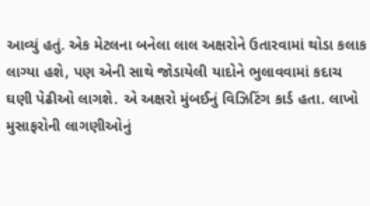આવ્યું હતું. એક મેટલના બનેલા લાલ અક્ષરોને ઉતારવામાં થોડા કલાક લાગ્યા હશે, પણ એની સાથે જોડાયેલી યાદોને ભુલાવવામાં કદાચ ઘણી પેઢીઓ લાગશે. એ અક્ષરો મુંબઈનું વિઝિટિંગ કાર્ડ હતા. લાખો મુસાફરોની લાગણીઓનું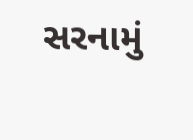સરનામું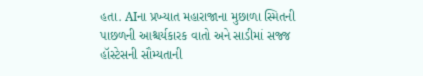હતા. AIના પ્રખ્યાત મહારાજાના મુછાળા સ્મિતની પાછળની આશ્ચર્યકારક વાતો અને સાડીમાં સજ્જ હૉસ્ટેસની સૌમ્યતાની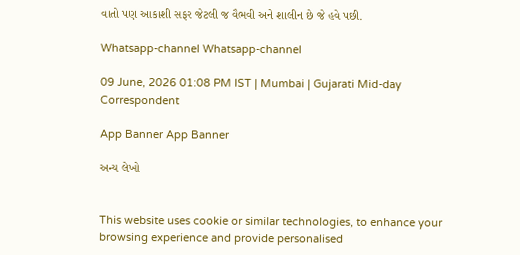વાતો પણ આકાશી સફર જેટલી જ વૈભવી અને શાલીન છે જે હવે પછી.

Whatsapp-channel Whatsapp-channel

09 June, 2026 01:08 PM IST | Mumbai | Gujarati Mid-day Correspondent

App Banner App Banner

અન્ય લેખો


This website uses cookie or similar technologies, to enhance your browsing experience and provide personalised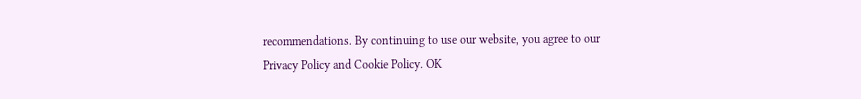recommendations. By continuing to use our website, you agree to our Privacy Policy and Cookie Policy. OK